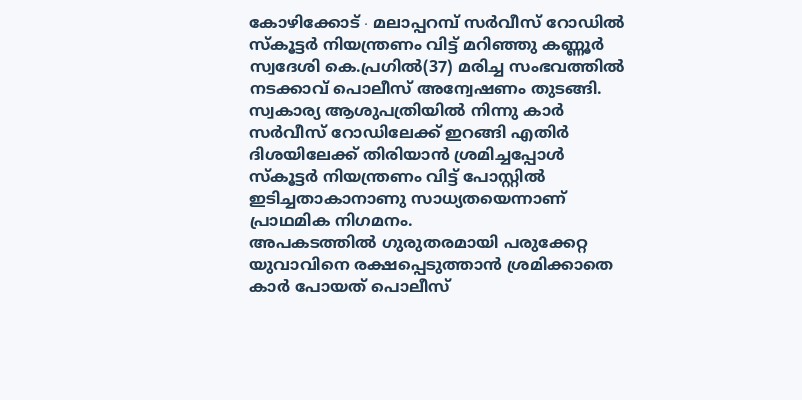കോഴിക്കോട് ∙ മലാപ്പറമ്പ് സർവീസ് റോഡിൽ സ്കൂട്ടർ നിയന്ത്രണം വിട്ട് മറിഞ്ഞു കണ്ണൂർ സ്വദേശി കെ.പ്രഗിൽ(37) മരിച്ച സംഭവത്തിൽ നടക്കാവ് പൊലീസ് അന്വേഷണം തുടങ്ങി. സ്വകാര്യ ആശുപത്രിയിൽ നിന്നു കാർ സർവീസ് റോഡിലേക്ക് ഇറങ്ങി എതിർ ദിശയിലേക്ക് തിരിയാൻ ശ്രമിച്ചപ്പോൾ സ്കൂട്ടർ നിയന്ത്രണം വിട്ട് പോസ്റ്റിൽ ഇടിച്ചതാകാനാണു സാധ്യതയെന്നാണ് പ്രാഥമിക നിഗമനം.
അപകടത്തിൽ ഗുരുതരമായി പരുക്കേറ്റ യുവാവിനെ രക്ഷപ്പെടുത്താൻ ശ്രമിക്കാതെ കാർ പോയത് പൊലീസ്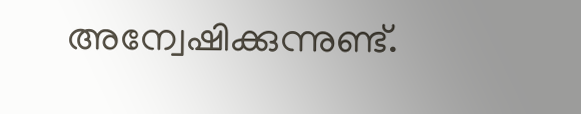അന്വേഷിക്കുന്നുണ്ട്.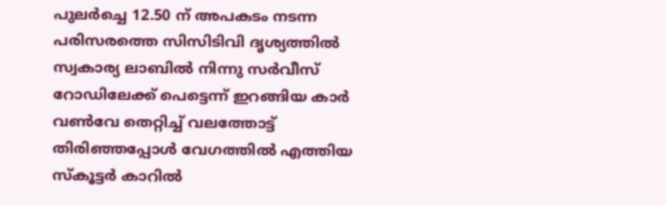പുലർച്ചെ 12.50 ന് അപകടം നടന്ന പരിസരത്തെ സിസിടിവി ദൃശ്യത്തിൽ സ്വകാര്യ ലാബിൽ നിന്നു സർവീസ് റോഡിലേക്ക് പെട്ടെന്ന് ഇറങ്ങിയ കാർ വൺവേ തെറ്റിച്ച് വലത്തോട്ട് തിരിഞ്ഞപ്പോൾ വേഗത്തിൽ എത്തിയ സ്കൂട്ടർ കാറിൽ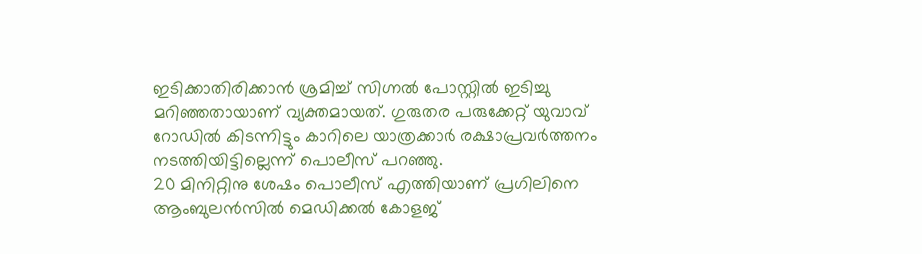ഇടിക്കാതിരിക്കാൻ ശ്രമിച്ച് സിഗ്നൽ പോസ്റ്റിൽ ഇടിച്ചു മറിഞ്ഞതായാണ് വ്യക്തമായത്. ഗുരുതര പരുക്കേറ്റ് യുവാവ് റോഡിൽ കിടന്നിട്ടും കാറിലെ യാത്രക്കാർ രക്ഷാപ്രവർത്തനം നടത്തിയിട്ടില്ലെന്ന് പൊലീസ് പറഞ്ഞു.
20 മിനിറ്റിനു ശേഷം പൊലീസ് എത്തിയാണ് പ്രഗിലിനെ ആംബുലൻസിൽ മെഡിക്കൽ കോളജ്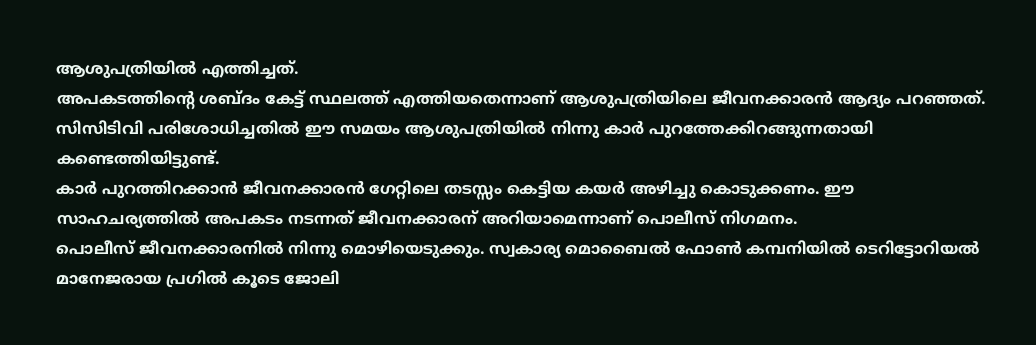ആശുപത്രിയിൽ എത്തിച്ചത്.
അപകടത്തിന്റെ ശബ്ദം കേട്ട് സ്ഥലത്ത് എത്തിയതെന്നാണ് ആശുപത്രിയിലെ ജീവനക്കാരൻ ആദ്യം പറഞ്ഞത്. സിസിടിവി പരിശോധിച്ചതിൽ ഈ സമയം ആശുപത്രിയിൽ നിന്നു കാർ പുറത്തേക്കിറങ്ങുന്നതായി കണ്ടെത്തിയിട്ടുണ്ട്.
കാർ പുറത്തിറക്കാൻ ജീവനക്കാരൻ ഗേറ്റിലെ തടസ്സം കെട്ടിയ കയർ അഴിച്ചു കൊടുക്കണം. ഈ സാഹചര്യത്തിൽ അപകടം നടന്നത് ജീവനക്കാരന് അറിയാമെന്നാണ് പൊലീസ് നിഗമനം.
പൊലീസ് ജീവനക്കാരനിൽ നിന്നു മൊഴിയെടുക്കും. സ്വകാര്യ മൊബൈൽ ഫോൺ കമ്പനിയിൽ ടെറിട്ടോറിയൽ മാനേജരായ പ്രഗിൽ കൂടെ ജോലി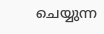ചെയ്യുന്ന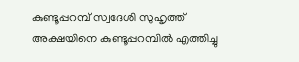കുണ്ടൂപ്പറമ്പ് സ്വദേശി സുഹൃത്ത് അക്ഷയിനെ കുണ്ടൂപ്പറമ്പിൽ എത്തിച്ചു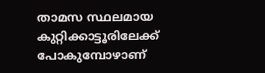താമസ സ്ഥലമായ കുറ്റിക്കാട്ടൂരിലേക്ക് പോകുമ്പോഴാണ്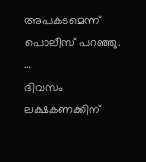അപകടമെന്ന് പൊലീസ് പറഞ്ഞു.
…
ദിവസം ലക്ഷകണക്കിന്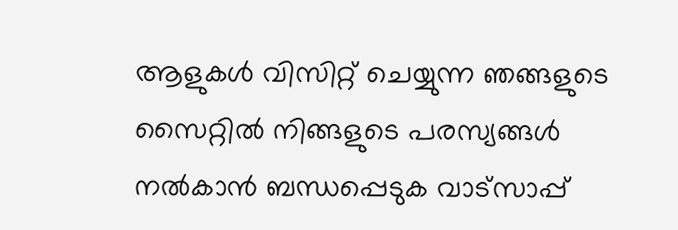ആളുകൾ വിസിറ്റ് ചെയ്യുന്ന ഞങ്ങളുടെ സൈറ്റിൽ നിങ്ങളുടെ പരസ്യങ്ങൾ നൽകാൻ ബന്ധപ്പെടുക വാട്സാപ്പ്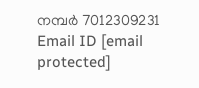നമ്പർ 7012309231 Email ID [email protected]